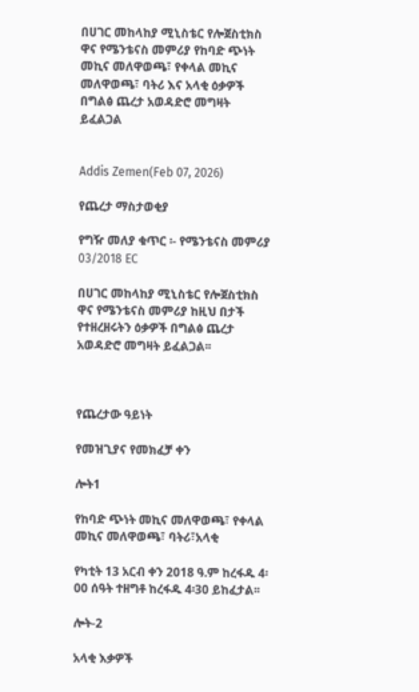በሀገር መከላከያ ሚኒስቴር የሎጀስቲክስ ዋና የሜንቴናስ መምሪያ የከባድ ጭነት መኪና መለዋወጫ፣ የቀላል መኪና መለዋወጫ፣ ባትሪ እና አላቂ ዕቃዎች በግልፅ ጨረታ አወዳድሮ መግዛት ይፈልጋል


Addis Zemen(Feb 07, 2026)

የጨረታ ማስታወቂያ

የግዥ መለያ ቁጥር ፡- የሜንቴናስ መምሪያ 03/2018 EC

በሀገር መከላከያ ሚኒስቴር የሎጀስቲክስ ዋና የሜንቴናስ መምሪያ ከዚህ በታች የተዘረዘሩትን ዕቃዎች በግልፅ ጨረታ አወዳድሮ መግዛት ይፈልጋል፡፡



የጨረታው ዓይነት

የመዝጊያና የመክፈቻ ቀን

ሎት1

የከባድ ጭነት መኪና መለዋወጫ፣ የቀላል መኪና መለዋወጫ፣ ባትሪ፣አላቂ

የካቲት 13 አርብ ቀን 2018 ዓ.ም ከረፋዱ 4፡00 ሰዓት ተዘግቶ ከረፋዱ 4፡30 ይከፈታል፡፡

ሎት-2

አላቂ እቃዎች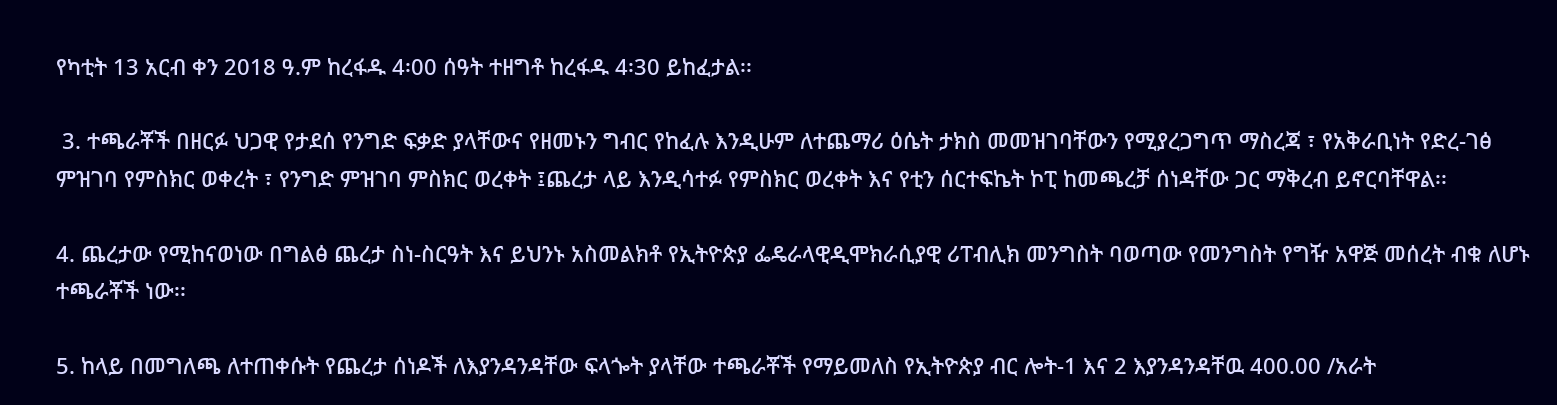የካቲት 13 አርብ ቀን 2018 ዓ.ም ከረፋዱ 4፡00 ሰዓት ተዘግቶ ከረፋዱ 4፡30 ይከፈታል፡፡

 3. ተጫራቾች በዘርፉ ህጋዊ የታደሰ የንግድ ፍቃድ ያላቸውና የዘመኑን ግብር የከፈሉ እንዲሁም ለተጨማሪ ዕሴት ታክስ መመዝገባቸውን የሚያረጋግጥ ማስረጃ ፣ የአቅራቢነት የድረ-ገፅ ምዝገባ የምስክር ወቀረት ፣ የንግድ ምዝገባ ምስክር ወረቀት ፤ጨረታ ላይ እንዲሳተፉ የምስክር ወረቀት እና የቲን ሰርተፍኬት ኮፒ ከመጫረቻ ሰነዳቸው ጋር ማቅረብ ይኖርባቸዋል፡፡

4. ጨረታው የሚከናወነው በግልፅ ጨረታ ስነ-ስርዓት እና ይህንኑ አስመልክቶ የኢትዮጵያ ፌዴራላዊዲሞክራሲያዊ ሪፐብሊክ መንግስት ባወጣው የመንግስት የግዥ አዋጅ መሰረት ብቁ ለሆኑ ተጫራቾች ነው፡፡

5. ከላይ በመግለጫ ለተጠቀሱት የጨረታ ሰነዶች ለእያንዳንዳቸው ፍላጐት ያላቸው ተጫራቾች የማይመለስ የኢትዮጵያ ብር ሎት-1 እና 2 እያንዳንዳቸዉ 400.00 /አራት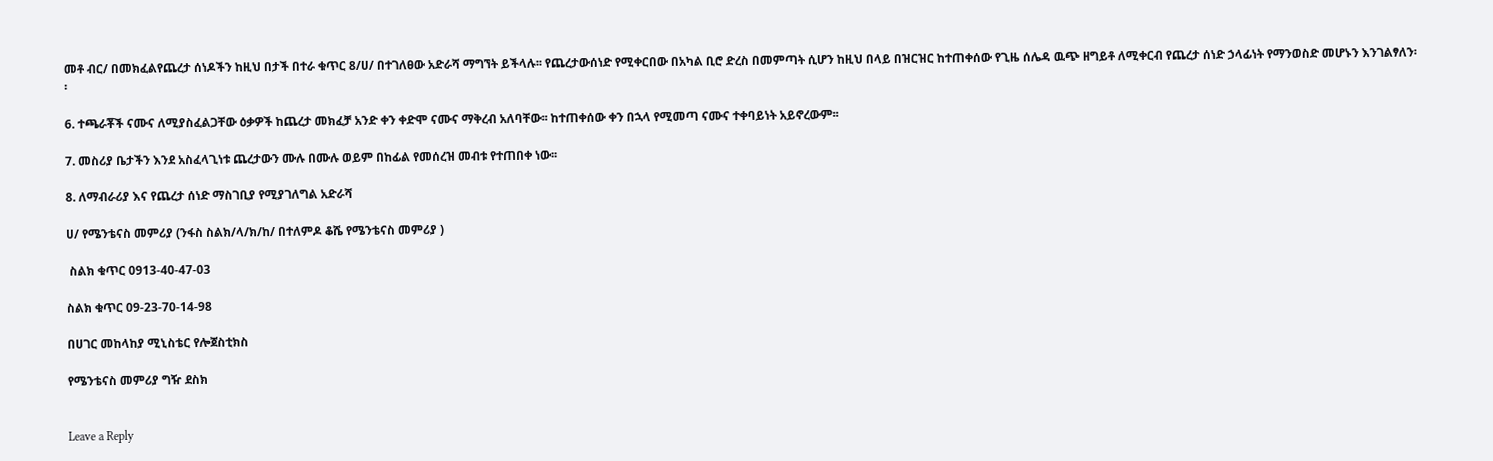መቶ ብር/ በመክፈልየጨረታ ሰነዶችን ከዚህ በታች በተራ ቁጥር 8/ሀ/ በተገለፀው አድራሻ ማግኘት ይችላሉ፡፡ የጨረታውሰነድ የሚቀርበው በአካል ቢሮ ድረስ በመምጣት ሲሆን ከዚህ በላይ በዝርዝር ከተጠቀሰው የጊዜ ሰሌዳ ዉጭ ዘግይቶ ለሚቀርብ የጨረታ ሰነድ ኃላፊነት የማንወስድ መሆኑን እንገልፃለን፡፡

6. ተጫራቾች ናሙና ለሚያስፈልጋቸው ዕቃዎች ከጨረታ መክፈቻ አንድ ቀን ቀድሞ ናሙና ማቅረብ አለባቸው፡፡ ከተጠቀሰው ቀን በኋላ የሚመጣ ናሙና ተቀባይነት አይኖረውም፡፡

7. መስሪያ ቤታችን እንደ አስፈላጊነቱ ጨረታውን ሙሉ በሙሉ ወይም በከፊል የመሰረዝ መብቱ የተጠበቀ ነው፡፡

8. ለማብራሪያ እና የጨረታ ሰነድ ማስገቢያ የሚያገለግል አድራሻ

ሀ/ የሜንቴናስ መምሪያ (ንፋስ ስልክ/ላ/ክ/ከ/ በተለምዶ ቆሼ የሜንቴናስ መምሪያ )

 ስልክ ቁጥር 0913-40-47-03

ስልክ ቁጥር 09-23-70-14-98

በሀገር መከላከያ ሚኒስቴር የሎጀስቲክስ

የሜንቴናስ መምሪያ ግዥ ደስክ


Leave a Reply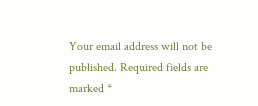Your email address will not be published. Required fields are marked *